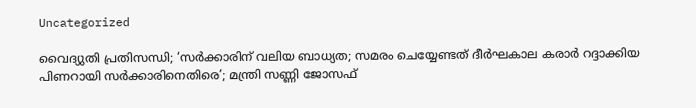Uncategorized

വൈദ്യുതി പ്രതിസന്ധി; ‘സര്‍ക്കാരിന് വലിയ ബാധ്യത; സമരം ചെയ്യേണ്ടത് ദീര്‍ഘകാല കരാര്‍ റദ്ദാക്കിയ പിണറായി സര്‍ക്കാരിനെതിരെ’; മന്ത്രി സണ്ണി ജോസഫ്‌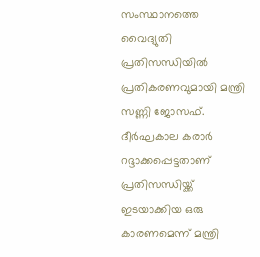സംസ്ഥാനത്തെ വൈദ്യുതി പ്രതിസന്ധിയിൽ പ്രതികരണവുമായി മന്ത്രി സണ്ണി ജോസഫ്. ദീർഘകാല കരാർ റദ്ദാക്കപ്പെട്ടതാണ് പ്രതിസന്ധിയ്ക്ക് ഇടയാക്കിയ ഒരു കാരണമെന്ന് മന്ത്രി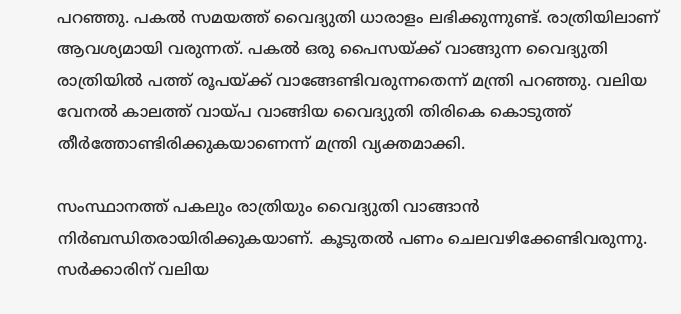പറഞ്ഞു. പകല്‍ സമയത്ത് വൈദ്യുതി ധാരാളം ലഭിക്കുന്നുണ്ട്. രാത്രിയിലാണ് ആവശ്യമായി വരുന്നത്. പകല്‍ ഒരു പൈസയ്ക്ക് വാങ്ങുന്ന വൈദ്യുതി രാത്രിയില്‍ പത്ത് രൂപയ്ക്ക് വാങ്ങേണ്ടിവരുന്നതെന്ന് മന്ത്രി പറഞ്ഞു. വലിയ വേനല്‍ കാലത്ത് വായ്പ വാങ്ങിയ വൈദ്യുതി തിരികെ കൊടുത്ത് തീര്‍ത്തോണ്ടിരിക്കുകയാണെന്ന് മന്ത്രി വ്യക്തമാക്കി.

സംസ്ഥാനത്ത് പകലും രാത്രിയും വൈദ്യുതി വാങ്ങാന്‍ നിര്‍ബന്ധിതരായിരിക്കുകയാണ്. കൂടുതല്‍ പണം ചെലവഴിക്കേണ്ടിവരുന്നു. സര്‍ക്കാരിന് വലിയ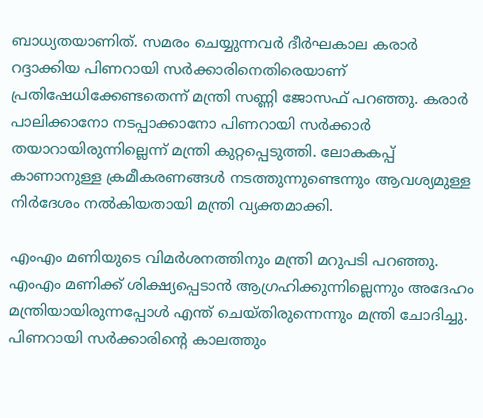ബാധ്യതയാണിത്. സമരം ചെയ്യുന്നവര്‍ ദീര്‍ഘകാല കരാര്‍ റദ്ദാക്കിയ പിണറായി സര്‍ക്കാരിനെതിരെയാണ് പ്രതിഷേധിക്കേണ്ടതെന്ന് മന്ത്രി സണ്ണി ജോസഫ് പറഞ്ഞു. കരാർ പാലിക്കാനോ നടപ്പാക്കാനോ പിണറായി സർക്കാർ തയാറായിരുന്നില്ലെന്ന് മന്ത്രി കുറ്റപ്പെടുത്തി. ലോകകപ്പ് കാണാനുള്ള ക്രമീകരണങ്ങള്‍ നടത്തുന്നുണ്ടെന്നും ആവശ്യമുള്ള നിര്‍ദേശം നല്‍കിയതായി മന്ത്രി വ്യക്തമാക്കി.

എംഎം മണിയുടെ വിമര്‍ശനത്തിനും മന്ത്രി മറുപടി പറഞ്ഞു. എംഎം മണിക്ക് ശിക്ഷ്യപ്പെടാന്‍ ആഗ്രഹിക്കുന്നില്ലെന്നും അദേഹം മന്ത്രിയായിരുന്നപ്പോള്‍ എന്ത് ചെയ്തിരുന്നെന്നും മന്ത്രി ചോദിച്ചു. പിണറായി സര്‍ക്കാരിന്റെ കാലത്തും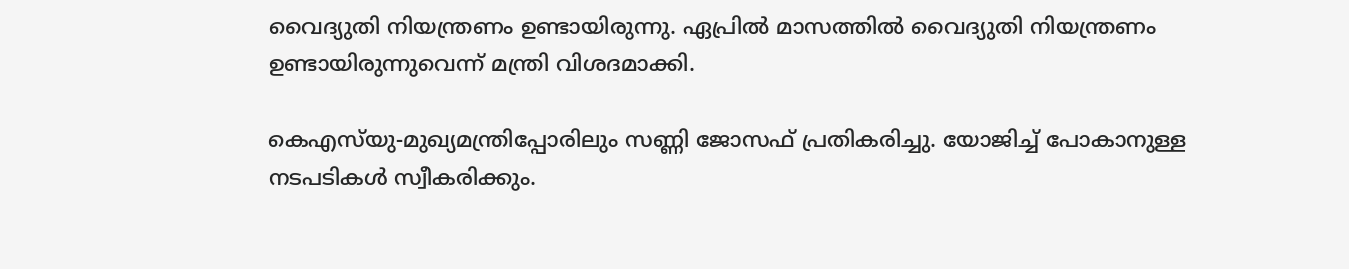വൈദ്യുതി നിയന്ത്രണം ഉണ്ടായിരുന്നു. ഏപ്രില്‍ മാസത്തില്‍ വൈദ്യുതി നിയന്ത്രണം ഉണ്ടായിരുന്നുവെന്ന് മന്ത്രി വിശദമാക്കി.

കെഎസ്‌യു-മുഖ്യമന്ത്രിപ്പോരിലും സണ്ണി ജോസഫ് പ്രതികരിച്ചു. യോജിച്ച് പോകാനുള്ള നടപടികള്‍ സ്വീകരിക്കും.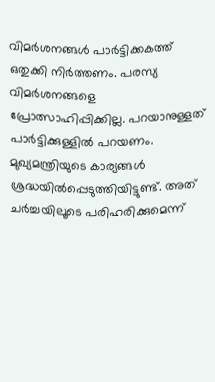വിമര്‍ശനങ്ങള്‍ പാര്‍ട്ടിക്കകത്ത് ഒതുക്കി നിര്‍ത്തണം. പരസ്യ വിമര്‍ശനങ്ങളെ പ്രോത്സാഹിപ്പിക്കില്ല. പറയാനുള്ളത് പാര്‍ട്ടിക്കുള്ളില്‍ പറയണം. മുഖ്യമന്ത്രിയുടെ കാര്യങ്ങള്‍ ശ്രദ്ധയില്‍പ്പെടുത്തിയിട്ടുണ്ട്. അത് ചര്‍ച്ചയിലൂടെ പരിഹരിക്കുമെന്ന്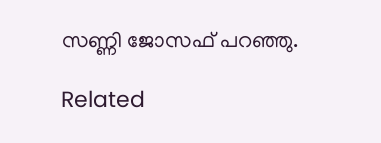സണ്ണി ജോസഫ് പറഞ്ഞു.

Related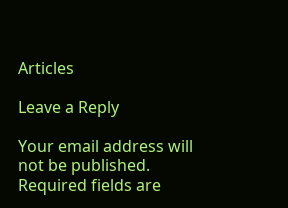Articles

Leave a Reply

Your email address will not be published. Required fields are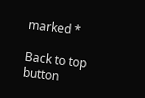marked *

Back to top button